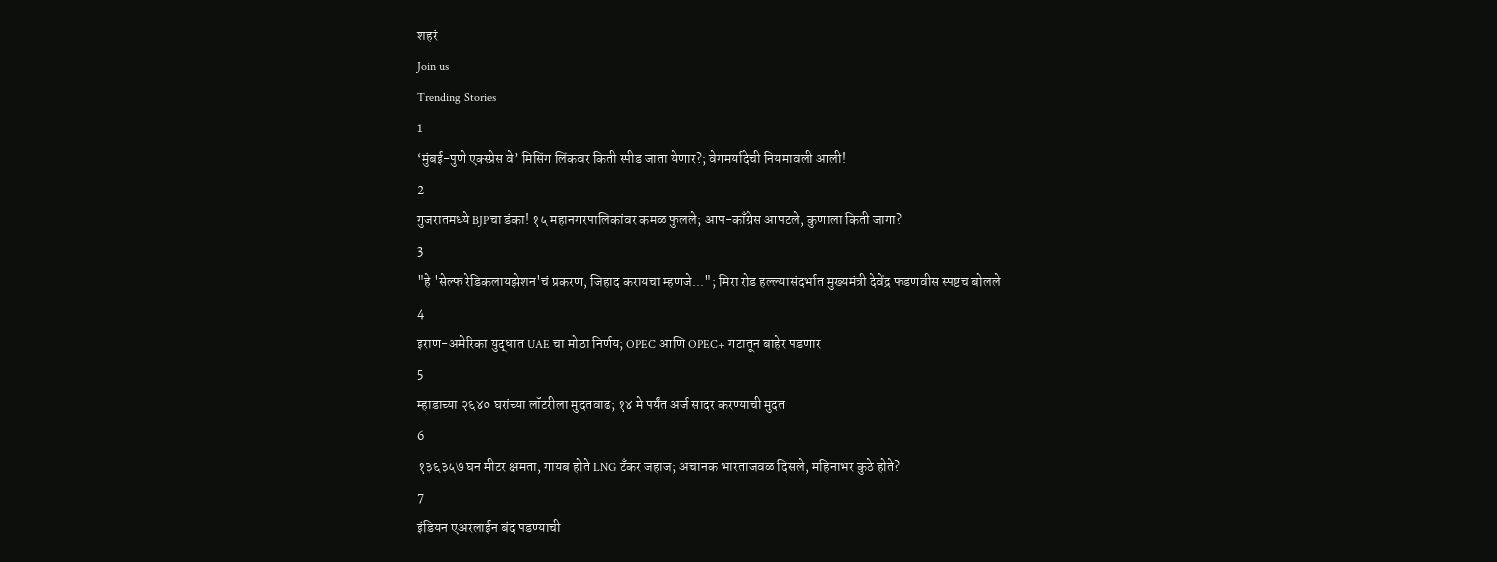शहरं
Join us
Trending Stories
1
‘मुंबई-पुणे एक्स्प्रेस वे’ मिसिंग लिंकवर किती स्पीड जाता येणार?; वेगमर्यादेची नियमावली आली!
2
गुजरातमध्ये BJPचा डंका! १५ महानगरपालिकांवर कमळ फुलले; आप-काँग्रेस आपटले, कुणाला किती जागा?
3
"हे 'सेल्फ रेडिकलायझेशन'चं प्रकरण, जिहाद करायचा म्हणजे..."; मिरा रोड हल्ल्यासंदर्भात मुख्यमंत्री देवेंद्र फडणवीस स्पष्टच बोलले
4
इराण-अमेरिका युद्धात UAE चा मोठा निर्णय; OPEC आणि OPEC+ गटातून बाहेर पडणार
5
म्हाडाच्या २६४० घरांच्या लॉटरीला मुदतवाढ; १४ मे पर्यंत अर्ज सादर करण्याची मुदत
6
१३६३५७ घन मीटर क्षमता, गायब होते LNG टँकर जहाज; अचानक भारताजवळ दिसले, महिनाभर कुठे होते?
7
इंडियन एअरलाईन बंद पडण्याची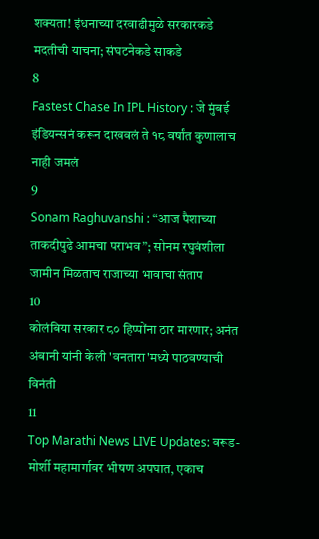शक्यता! इंधनाच्या दरवाढीमुळे सरकारकडे मदतीची याचना; संघटनेकडे साकडे
8
Fastest Chase In IPL History : जे मुंबई इंडियन्सनं करून दाखवलं ते १८ वर्षांत कुणालाच नाही जमलं
9
Sonam Raghuvanshi : “आज पैशाच्या ताकदीपुढे आमचा पराभव”; सोनम रघुवंशीला जामीन मिळताच राजाच्या भावाचा संताप
10
कोलंबिया सरकार ८० हिप्पोंना ठार मारणार; अनंत अंबानी यांनी केली 'वनतारा'मध्ये पाठवण्याची विनंती
11
Top Marathi News LIVE Updates: वरूड-मोर्शी महामार्गावर भीषण अपघात, एकाच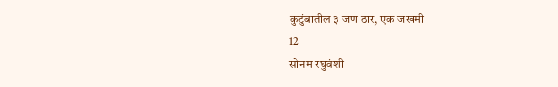कुटुंबातील ३ जण ठार, एक जखमी
12
सोनम रघुवंशी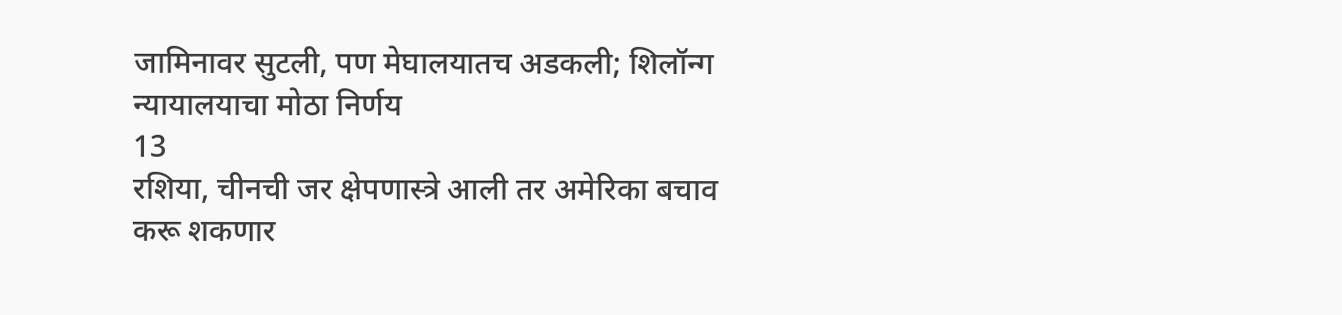जामिनावर सुटली, पण मेघालयातच अडकली; शिलॉन्ग न्यायालयाचा मोठा निर्णय
13
रशिया, चीनची जर क्षेपणास्त्रे आली तर अमेरिका बचाव करू शकणार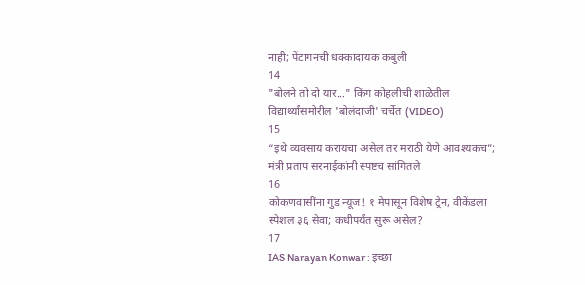नाही; पेंटागनची धक्कादायक कबुली
14
"बोलने तो दो यार..." किंग कोहलीची शाळेतील विद्यार्थ्यांसमोरील 'बोलंदाजी' चर्चेत (VIDEO)
15
“इथे व्यवसाय करायचा असेल तर मराठी येणे आवश्यकच”; मंत्री प्रताप सरनाईकांनी स्पष्टच सांगितले
16
कोकणवासींना गुड न्यूज! १ मेपासून विशेष ट्रेन, वीकेंडला स्पेशल ३६ सेवा; कधीपर्यंत सुरू असेल?
17
IAS Narayan Konwar : इच्छा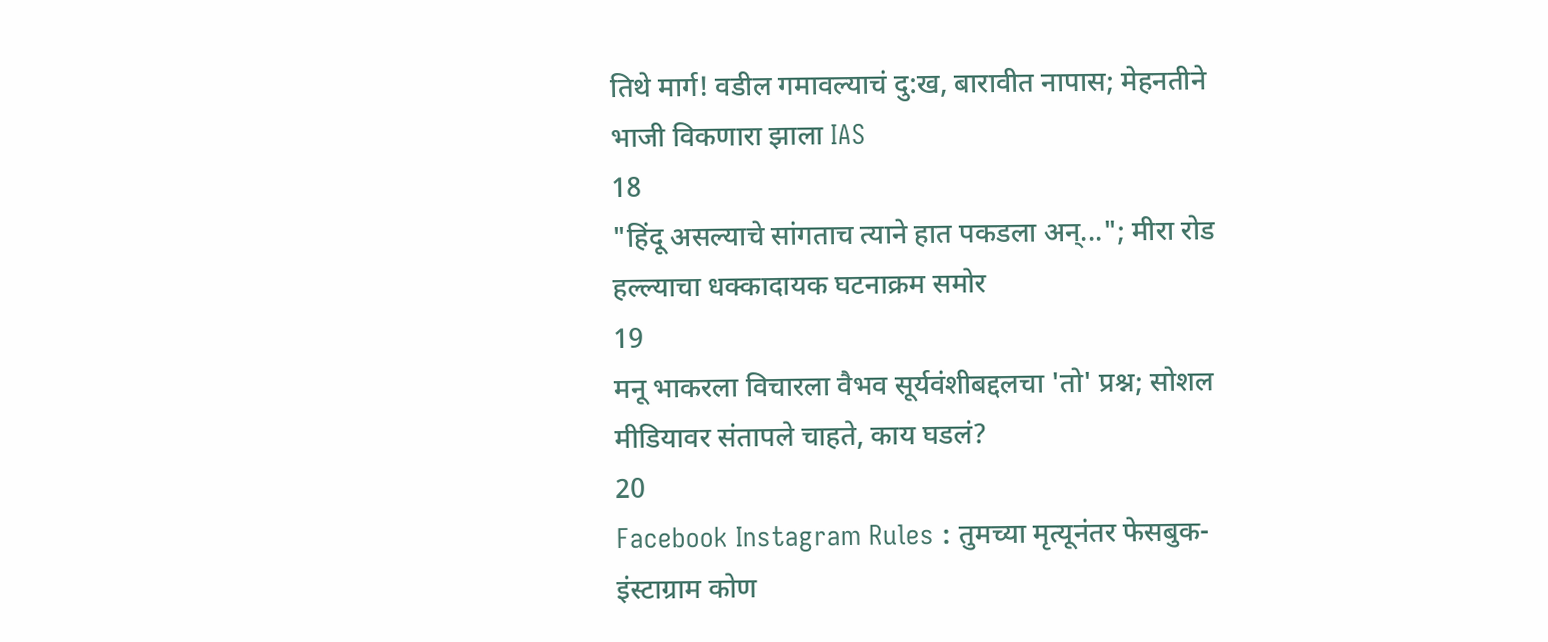तिथे मार्ग! वडील गमावल्याचं दु:ख, बारावीत नापास; मेहनतीने भाजी विकणारा झाला IAS
18
"हिंदू असल्याचे सांगताच त्याने हात पकडला अन्..."; मीरा रोड हल्ल्याचा धक्कादायक घटनाक्रम समोर
19
मनू भाकरला विचारला वैभव सूर्यवंशीबद्दलचा 'तो' प्रश्न; सोशल मीडियावर संतापले चाहते, काय घडलं?
20
Facebook Instagram Rules : तुमच्या मृत्यूनंतर फेसबुक-इंस्टाग्राम कोण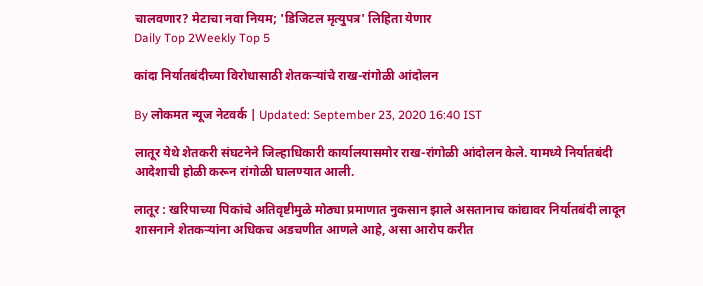चालवणार? मेटाचा नवा नियम; 'डिजिटल मृत्युपत्र' लिहिता येणार
Daily Top 2Weekly Top 5

कांदा निर्यातबंदीच्या विरोधासाठी शेतकऱ्यांचे राख-रांगोळी आंदोलन

By लोकमत न्यूज नेटवर्क | Updated: September 23, 2020 16:40 IST

लातूर येथे शेतकरी संघटनेने जिल्हाधिकारी कार्यालयासमोर राख-रांगोळी आंदोलन केले. यामध्ये निर्यातबंदी आदेशाची होळी करून रांगोळी घालण्यात आली.

लातूर : खरिपाच्या पिकांचे अतिवृष्टीमुळे मोठ्या प्रमाणात नुकसान झाले असतानाच कांद्यावर निर्यातबंदी लादून शासनाने शेतकऱ्यांना अधिकच अडचणीत आणले आहे, असा आरोप करीत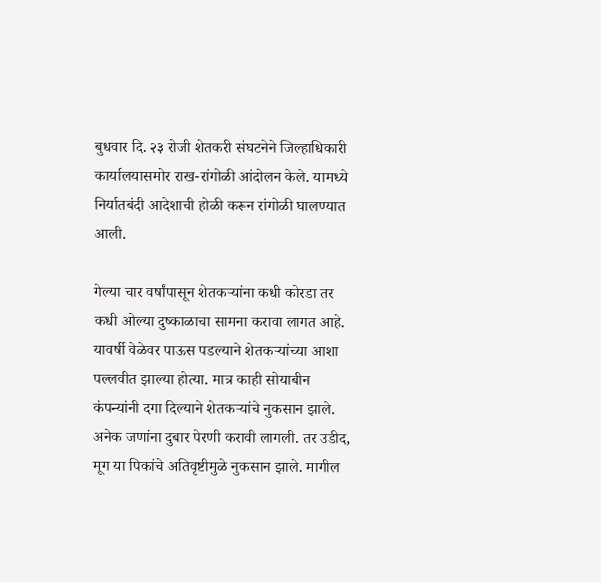बुधवार दि. २३ रोजी शेतकरी संघटनेने जिल्हाधिकारी कार्यालयासमोर राख-रांगोळी आंदोलन केले. यामध्ये निर्यातबंदी आदेशाची होळी करून रांगोळी घालण्यात आली.

गेल्या चार वर्षांपासून शेतकऱ्यांना कधी कोरडा तर कधी ओल्या दुष्काळाचा सामना करावा लागत आहे. यावर्षी वेळेवर पाऊस पडल्याने शेतकऱ्यांच्या आशा पल्लवीत झाल्या होत्या. मात्र काही सोयाबीन कंपन्यांनी दगा दिल्याने शेतकऱ्यांचे नुकसान झाले. अनेक जणांना दुबार पेरणी करावी लागली. तर उडीद, मूग या पिकांचे अतिवृष्टीमुळे नुकसान झाले. मागील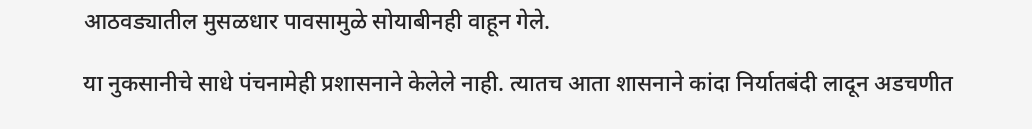आठवड्यातील मुसळधार पावसामुळे सोयाबीनही वाहून गेले.

या नुकसानीचे साधे पंचनामेही प्रशासनाने केलेले नाही. त्यातच आता शासनाने कांदा निर्यातबंदी लादून अडचणीत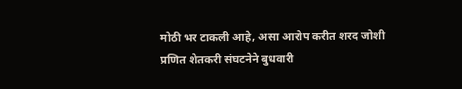मोठी भर टाकली आहे, असा आरोप करीत शरद जोशी प्रणित शेतकरी संघटनेने बुधवारी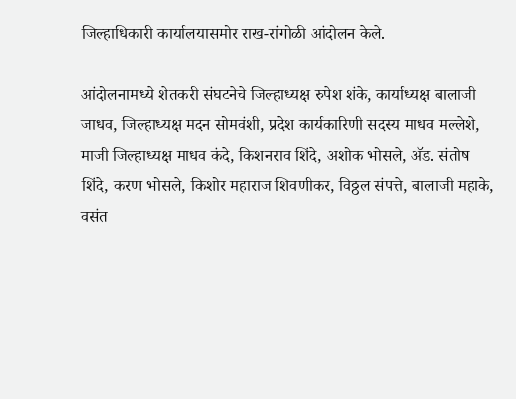जिल्हाधिकारी कार्यालयासमोर राख-रांगोळी आंदोलन केले.

आंदोलनामध्ये शेतकरी संघटनेचे जिल्हाध्यक्ष रुपेश शंके, कार्याध्यक्ष बालाजी जाधव, जिल्हाध्यक्ष मदन सोमवंशी, प्रदेश कार्यकारिणी सदस्य माधव मल्लेशे, माजी जिल्हाध्यक्ष माधव कंदे, किशनराव शिंदे, अशोक भोसले, अ‍ॅड. संतोष शिंदे, करण भोसले, किशोर महाराज शिवणीकर, विठ्ठल संपत्ते, बालाजी महाके, वसंत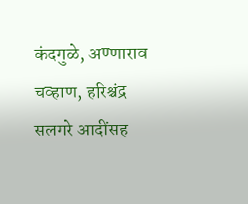कंदगुळे, अण्णाराव चव्हाण, हरिश्चंद्र सलगरे आदींसह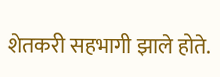शेतकरी सहभागी झाले होते.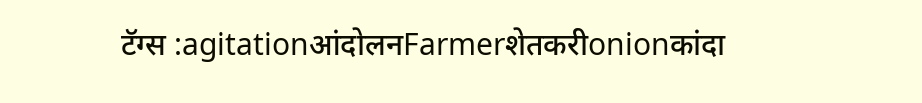टॅग्स :agitationआंदोलनFarmerशेतकरीonionकांदा